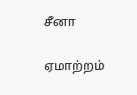சீனா

ஏமாற்றம்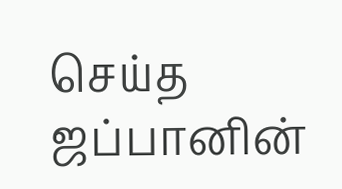செய்த ஜப்பானின்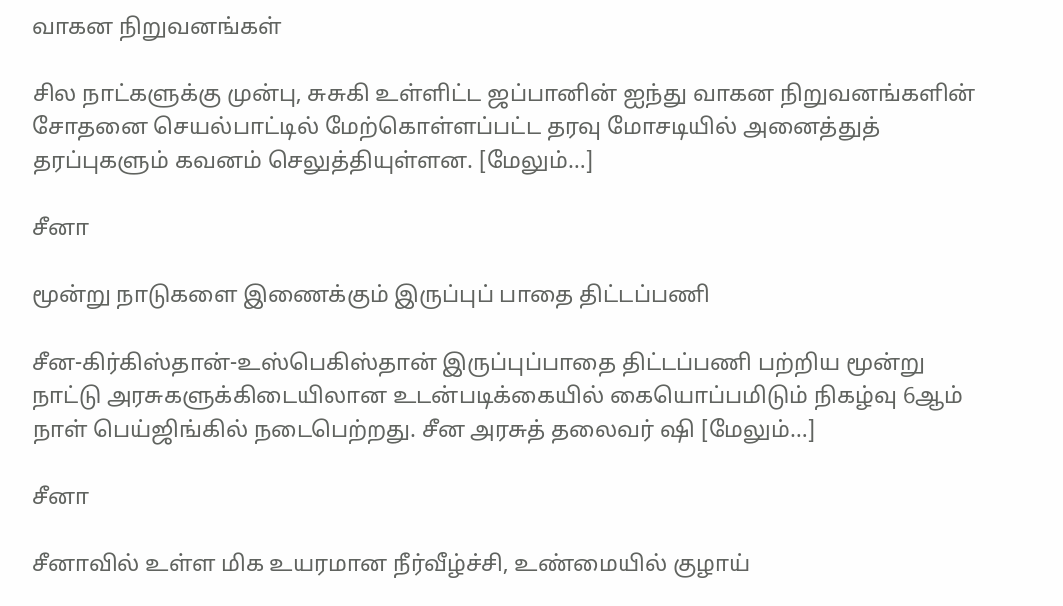வாகன நிறுவனங்கள்

சில நாட்களுக்கு முன்பு, சுசுகி உள்ளிட்ட ஜப்பானின் ஐந்து வாகன நிறுவனங்களின் சோதனை செயல்பாட்டில் மேற்கொள்ளப்பட்ட தரவு மோசடியில் அனைத்துத் தரப்புகளும் கவனம் செலுத்தியுள்ளன. [மேலும்…]

சீனா

மூன்று நாடுகளை இணைக்கும் இருப்புப் பாதை திட்டப்பணி

சீன-கிர்கிஸ்தான்-உஸ்பெகிஸ்தான் இருப்புப்பாதை திட்டப்பணி பற்றிய மூன்று நாட்டு அரசுகளுக்கிடையிலான உடன்படிக்கையில் கையொப்பமிடும் நிகழ்வு 6ஆம் நாள் பெய்ஜிங்கில் நடைபெற்றது. சீன அரசுத் தலைவர் ஷி [மேலும்…]

சீனா

சீனாவில் உள்ள மிக உயரமான நீர்வீழ்ச்சி, உண்மையில் குழாய்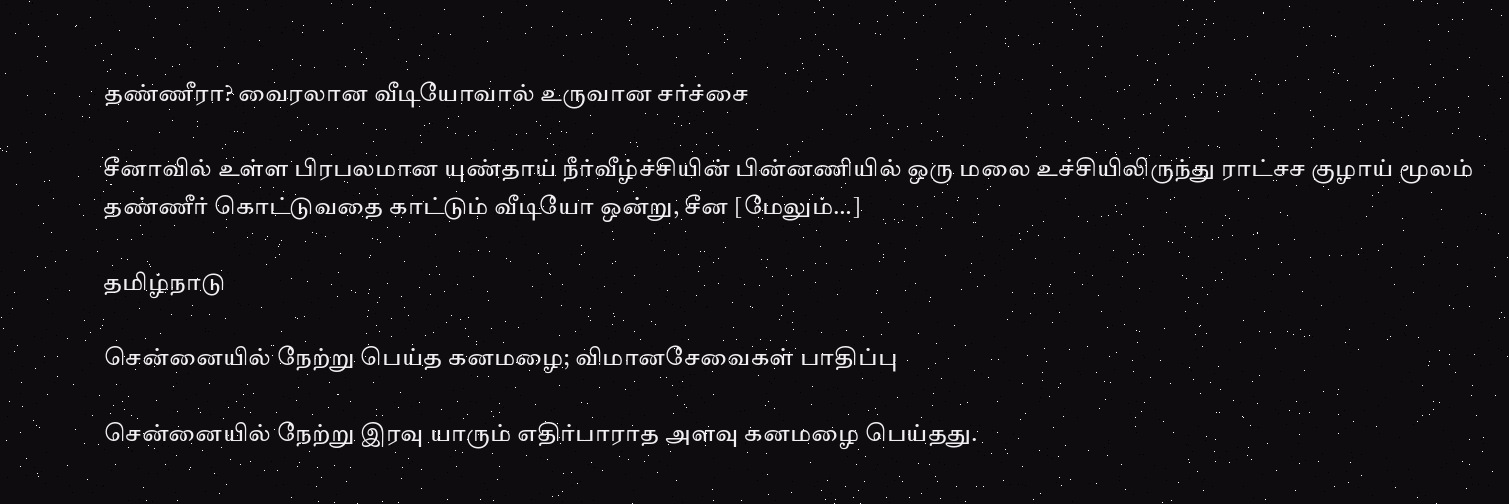தண்ணீரா? வைரலான வீடியோவால் உருவான சர்ச்சை

சீனாவில் உள்ள பிரபலமான யுண்தாய் நீர்வீழ்ச்சியின் பின்னணியில் ஒரு மலை உச்சியிலிருந்து ராட்சச குழாய் மூலம் தண்ணீர் கொட்டுவதை காட்டும் வீடியோ ஒன்று, சீன [மேலும்…]

தமிழ்நாடு

சென்னையில் நேற்று பெய்த கனமழை; விமானசேவைகள் பாதிப்பு

சென்னையில் நேற்று இரவு யாரும் எதிர்பாராத அளவு கனமழை பெய்தது.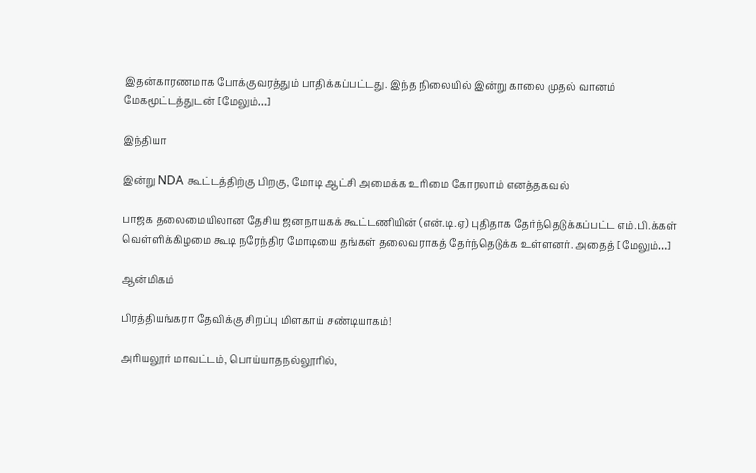இதன்காரணமாக போக்குவரத்தும் பாதிக்கப்பட்டது. இந்த நிலையில் இன்று காலை முதல் வானம் மேகமூட்டத்துடன் [மேலும்…]

இந்தியா

இன்று NDA கூட்டத்திற்கு பிறகு, மோடி ஆட்சி அமைக்க உரிமை கோரலாம் எனத்தகவல்

பாஜக தலைமையிலான தேசிய ஜனநாயகக் கூட்டணியின் (என்.டி.ஏ) புதிதாக தேர்ந்தெடுக்கப்பட்ட எம்.பி.க்கள் வெள்ளிக்கிழமை கூடி நரேந்திர மோடியை தங்கள் தலைவராகத் தேர்ந்தெடுக்க உள்ளனர். அதைத் [மேலும்…]

ஆன்மிகம்

பிரத்தியங்கரா தேவிக்கு சிறப்பு மிளகாய் சண்டியாகம்!

அரியலூர் மாவட்டம், பொய்யாதநல்லூரில்,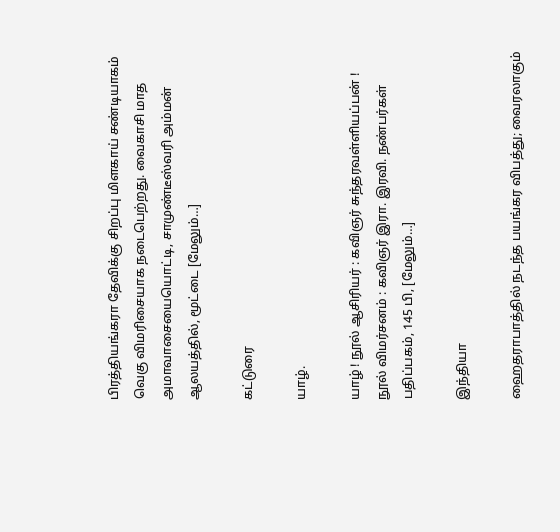பிரத்தியங்கரா தேவிக்கு சிறப்பு மிளகாய் சண்டியாகம் வெகு விமரிசையாக நடைபெற்றது. வைகாசி மாத அமாவாசையையொட்டி, சாமுண்டீஸ்வரி அம்மன் ஆலயத்தில், மூட்டை [மேலும்…]

கட்டுரை

யாழ்.

யாழ் ! நூல் ஆசிரியர் : கவிஞர் சுந்தரவள்ளியப்பன் ! நூல் விமர்சனம் : கவிஞர் இரா. இரவி. நண்பர்கள் பதிப்பகம், 145 பி, [மேலும்…]

இந்தியா

ஹைதராபாத்தில் நடந்த பயங்கர விபத்து; வைரலாகும்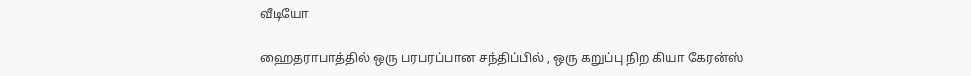வீடியோ

ஹைதராபாத்தில் ஒரு பரபரப்பான சந்திப்பில் , ஒரு கறுப்பு நிற கியா கேரன்ஸ்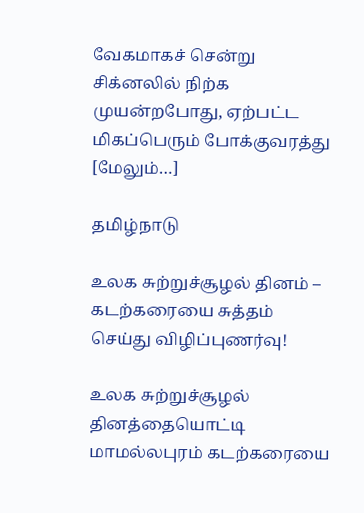வேகமாகச் சென்று சிக்னலில் நிற்க முயன்றபோது, ஏற்பட்ட மிகப்பெரும் போக்குவரத்து [மேலும்…]

தமிழ்நாடு

உலக சுற்றுச்சூழல் தினம் – கடற்கரையை சுத்தம் செய்து விழிப்புணர்வு!

உலக சுற்றுச்சூழல் தினத்தையொட்டி மாமல்லபுரம் கடற்கரையை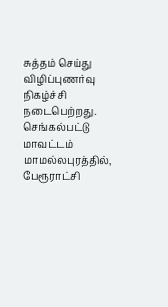சுத்தம் செய்து விழிப்புணர்வு நிகழ்ச்சி நடைபெற்றது. செங்கல்பட்டு மாவட்டம் மாமல்லபுரத்தில், பேரூராட்சி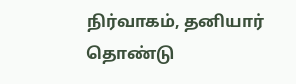நிர்வாகம், தனியார் தொண்டு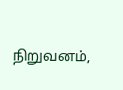நிறுவனம்,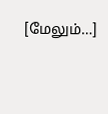[மேலும்…]